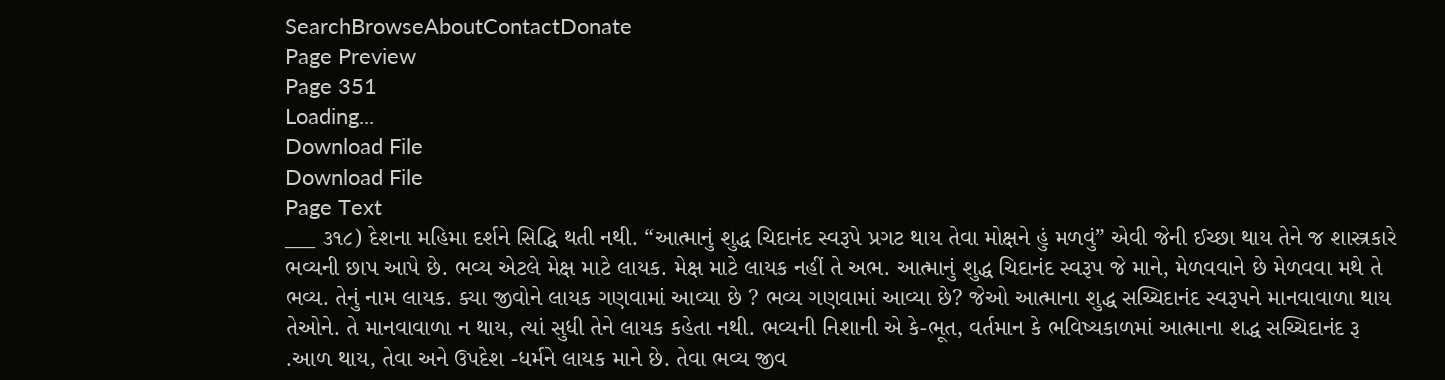SearchBrowseAboutContactDonate
Page Preview
Page 351
Loading...
Download File
Download File
Page Text
___ ૩૧૮) દેશના મહિમા દર્શને સિદ્ધિ થતી નથી. “આત્માનું શુદ્ધ ચિદાનંદ સ્વરૂપે પ્રગટ થાય તેવા મોક્ષને હું મળવું” એવી જેની ઈચ્છા થાય તેને જ શાસ્ત્રકારે ભવ્યની છાપ આપે છે. ભવ્ય એટલે મેક્ષ માટે લાયક. મેક્ષ માટે લાયક નહીં તે અભ. આત્માનું શુદ્ધ ચિદાનંદ સ્વરૂપ જે માને, મેળવવાને છે મેળવવા મથે તે ભવ્ય. તેનું નામ લાયક. ક્યા જીવોને લાયક ગણવામાં આવ્યા છે ? ભવ્ય ગણવામાં આવ્યા છે? જેઓ આત્માના શુદ્ધ સચ્ચિદાનંદ સ્વરૂપને માનવાવાળા થાય તેઓને. તે માનવાવાળા ન થાય, ત્યાં સુધી તેને લાયક કહેતા નથી. ભવ્યની નિશાની એ કે-ભૂત, વર્તમાન કે ભવિષ્યકાળમાં આત્માના શદ્ધ સચ્ચિદાનંદ રૂ .આળ થાય, તેવા અને ઉપદેશ -ધર્મને લાયક માને છે. તેવા ભવ્ય જીવ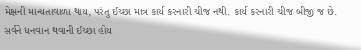મેક્ષની માન્યતાવાળા થાય, પરંતુ ઈચ્છા માત્ર કાર્ય કરનારી ચીજ નથી. કાર્ય કરનારી ચીજ બીજી જ છે. સર્વને ધનવાન થવાની ઈચ્છા હોય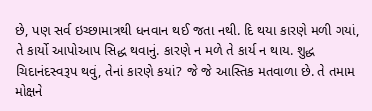છે, પણ સર્વ ઇચ્છામાત્રથી ધનવાન થઈ જતા નથી. દિ થયા કારણે મળી ગયાં, તે કાર્યો આપોઆપ સિદ્ધ થવાનું. કારણે ન મળે તે કાર્ય ન થાય. શુદ્ધ ચિદાનંદસ્વરૂપ થવું, તેનાં કારણે કયાં? જે જે આસ્તિક મતવાળા છે. તે તમામ મોક્ષને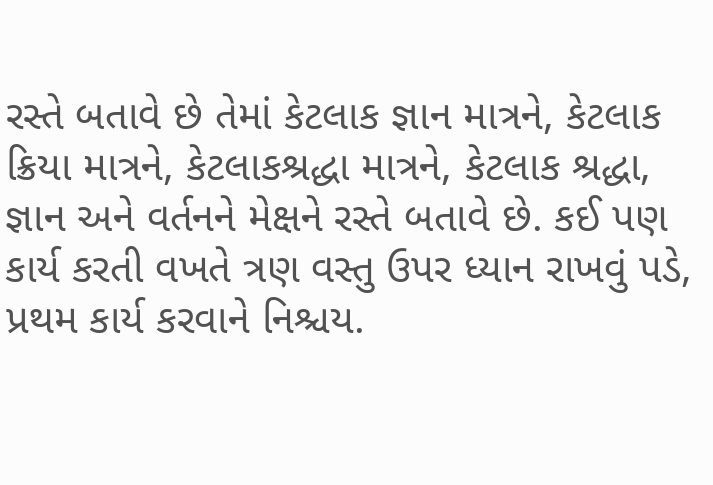રસ્તે બતાવે છે તેમાં કેટલાક જ્ઞાન માત્રને, કેટલાક ક્રિયા માત્રને, કેટલાકશ્રદ્ધા માત્રને, કેટલાક શ્રદ્ધા, જ્ઞાન અને વર્તનને મેક્ષને રસ્તે બતાવે છે. કઈ પણ કાર્ય કરતી વખતે ત્રણ વસ્તુ ઉપર ધ્યાન રાખવું પડે, પ્રથમ કાર્ય કરવાને નિશ્ચય.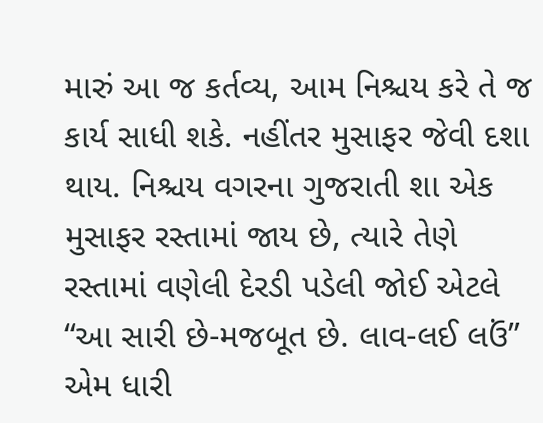મારું આ જ કર્તવ્ય, આમ નિશ્ચય કરે તે જ કાર્ય સાધી શકે. નહીંતર મુસાફર જેવી દશા થાય. નિશ્ચય વગરના ગુજરાતી શા એક મુસાફર રસ્તામાં જાય છે, ત્યારે તેણે રસ્તામાં વણેલી દેરડી પડેલી જોઈ એટલે “આ સારી છે-મજબૂત છે. લાવ-લઈ લઉં” એમ ધારી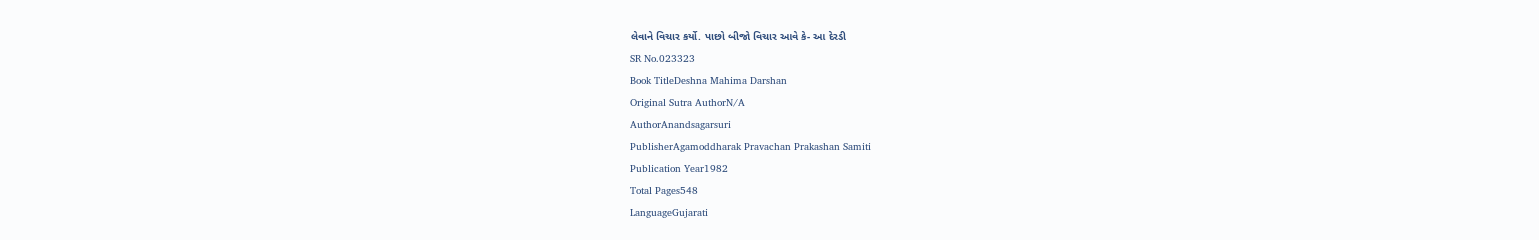લેવાને વિચાર કર્યો. પાછો બીજો વિચાર આવે કે- આ દેરડી
SR No.023323
Book TitleDeshna Mahima Darshan
Original Sutra AuthorN/A
AuthorAnandsagarsuri
PublisherAgamoddharak Pravachan Prakashan Samiti
Publication Year1982
Total Pages548
LanguageGujarati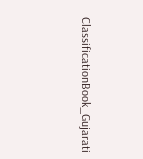ClassificationBook_Gujarati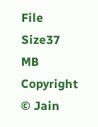File Size37 MB
Copyright © Jain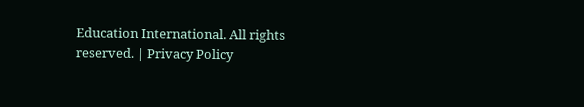Education International. All rights reserved. | Privacy Policy